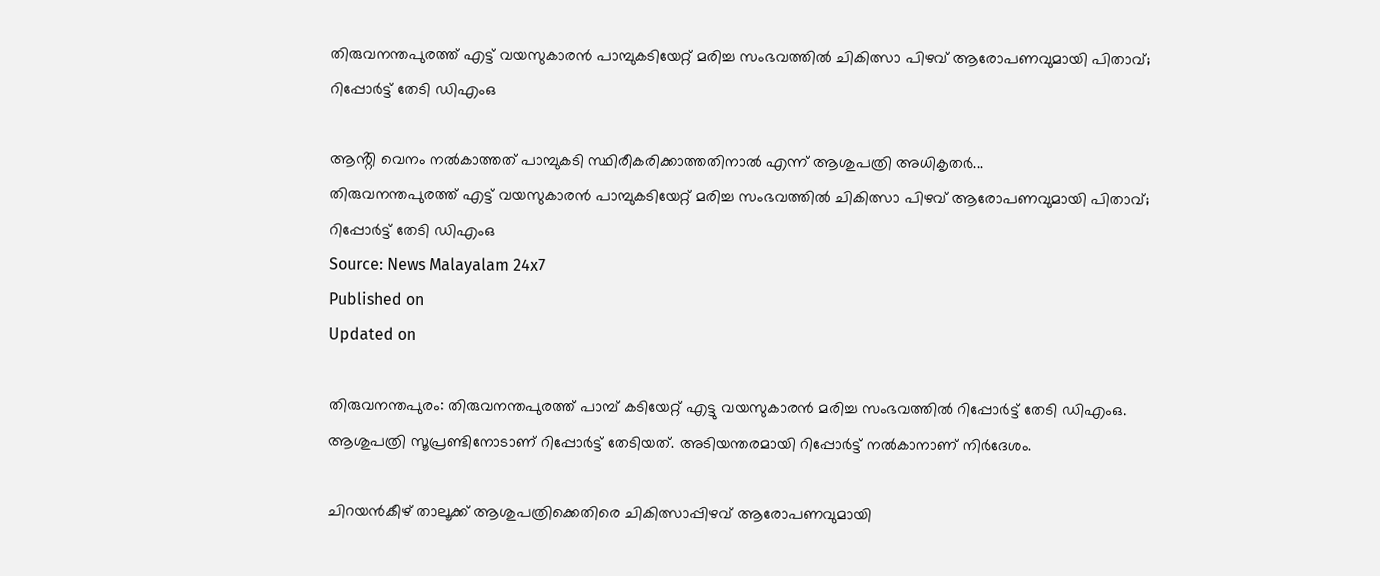തിരുവനന്തപുരത്ത് എട്ട് വയസുകാരൻ പാമ്പുകടിയേറ്റ് മരിച്ച സംഭവത്തിൽ ചികിത്സാ പിഴവ് ആരോപണവുമായി പിതാവ്; റിപ്പോർട്ട് തേടി ഡിഎംഒ

ആൻ്റി വെനം നൽകാത്തത് പാമ്പുകടി സ്ഥിരീകരിക്കാത്തതിനാൽ എന്ന് ആശുപത്രി അധികൃതർ...
തിരുവനന്തപുരത്ത് എട്ട് വയസുകാരൻ പാമ്പുകടിയേറ്റ് മരിച്ച സംഭവത്തിൽ ചികിത്സാ പിഴവ് ആരോപണവുമായി പിതാവ്; റിപ്പോർട്ട് തേടി ഡിഎംഒ
Source: News Malayalam 24x7
Published on
Updated on

തിരുവനന്തപുരം: തിരുവനന്തപുരത്ത് പാമ്പ് കടിയേറ്റ് എട്ടു വയസുകാരൻ മരിച്ച സംഭവത്തിൽ റിപ്പോർട്ട് തേടി ഡിഎംഒ. ആശുപത്രി സൂപ്രണ്ടിനോടാണ് റിപ്പോർട്ട് തേടിയത്. അടിയന്തരമായി റിപ്പോർട്ട് നൽകാനാണ് നിർദേശം.

ചിറയൻകീഴ് താലൂക്ക് ആശുപത്രിക്കെതിരെ ചികിത്സാപ്പിഴവ് ആരോപണവുമായി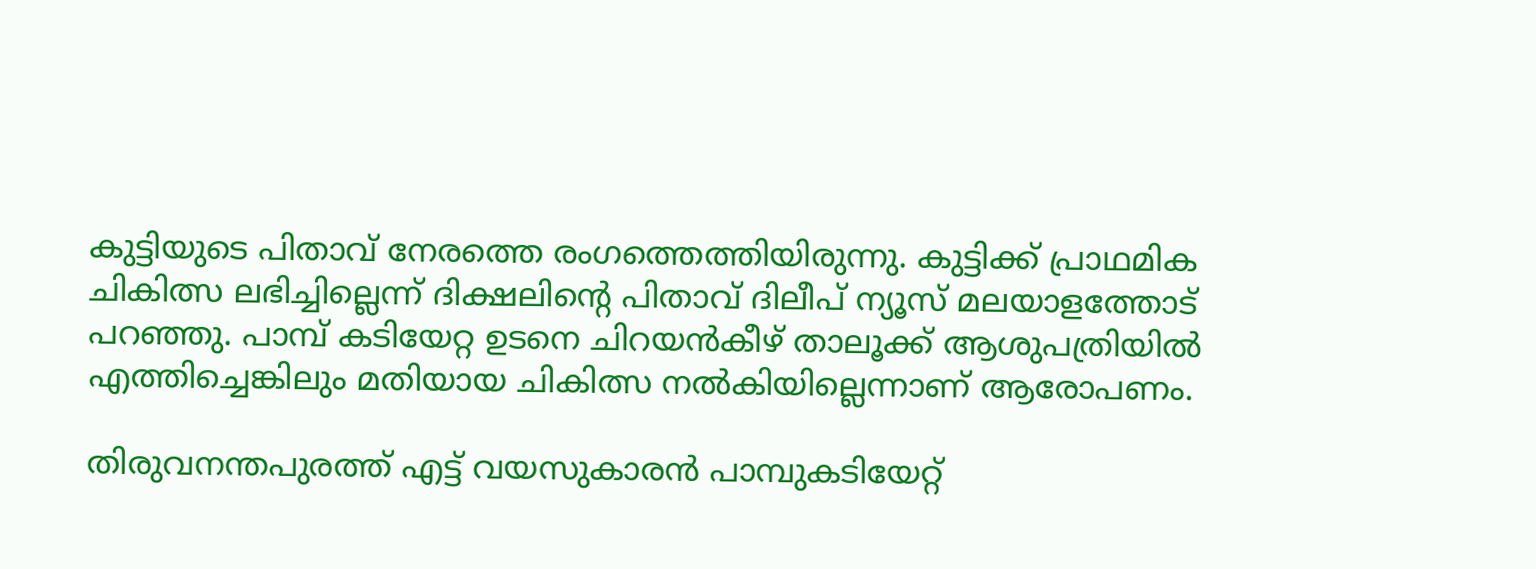കുട്ടിയുടെ പിതാവ് നേരത്തെ രംഗത്തെത്തിയിരുന്നു. കുട്ടിക്ക് പ്രാഥമിക ചികിത്സ ലഭിച്ചില്ലെന്ന് ദിക്ഷലിൻ്റെ പിതാവ് ദിലീപ് ന്യൂസ് മലയാളത്തോട് പറഞ്ഞു. പാമ്പ് കടിയേറ്റ ഉടനെ ചിറയൻകീഴ് താലൂക്ക് ആശുപത്രിയിൽ എത്തിച്ചെങ്കിലും മതിയായ ചികിത്സ നൽകിയില്ലെന്നാണ് ആരോപണം.

തിരുവനന്തപുരത്ത് എട്ട് വയസുകാരൻ പാമ്പുകടിയേറ്റ്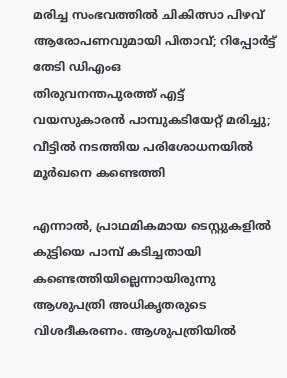മരിച്ച സംഭവത്തിൽ ചികിത്സാ പിഴവ് ആരോപണവുമായി പിതാവ്; റിപ്പോർട്ട് തേടി ഡിഎംഒ
തിരുവനന്തപുരത്ത് എട്ട് വയസുകാരൻ പാമ്പുകടിയേറ്റ് മരിച്ചു; വീട്ടില്‍ നടത്തിയ പരിശോധനയില്‍ മൂര്‍ഖനെ കണ്ടെത്തി

എന്നാൽ, പ്രാഥമികമായ ടെസ്റ്റുകളിൽ കുട്ടിയെ പാമ്പ് കടിച്ചതായി കണ്ടെത്തിയില്ലെന്നായിരുന്നു ആശുപത്രി അധികൃതരുടെ വിശദീകരണം. ആശുപത്രിയിൽ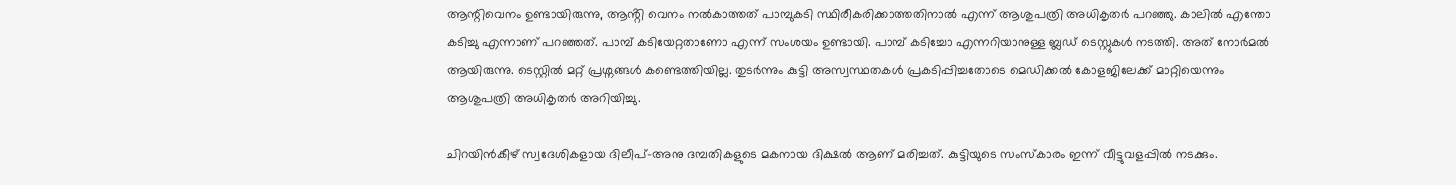ആന്റിവെനം ഉണ്ടായിരുന്നു, ആൻ്റി വെനം നൽകാത്തത് പാമ്പുകടി സ്ഥിരീകരിക്കാത്തതിനാൽ എന്ന് ആശുപത്രി അധികൃതർ പറഞ്ഞു. കാലിൽ എന്തോ കടിച്ചു എന്നാണ് പറഞ്ഞത്. പാമ്പ് കടിയേറ്റതാണോ എന്ന് സംശയം ഉണ്ടായി. പാമ്പ് കടിച്ചോ എന്നറിയാനുള്ള ബ്ലഡ് ടെസ്റ്റുകൾ നടത്തി. അത് നോർമൽ ആയിരുന്നു. ടെസ്റ്റിൽ മറ്റ് പ്രശ്നങ്ങൾ കണ്ടെത്തിയില്ല. തുടർന്നും കുട്ടി അസ്വസ്ഥതകൾ പ്രകടിപ്പിച്ചതോടെ മെഡിക്കൽ കോളജിലേക്ക് മാറ്റിയെന്നും ആശുപത്രി അധികൃതർ അറിയിച്ചു.

ചിറയിന്‍കീഴ് സ്വദേശികളായ ദിലീപ്-അനു ദമ്പതികളുടെ മകനായ ദിക്ഷല്‍ ആണ് മരിച്ചത്. കുട്ടിയുടെ സംസ്കാരം ഇന്ന് വീട്ടുവളപ്പിൽ നടക്കും.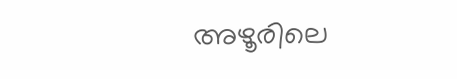അഴൂരിലെ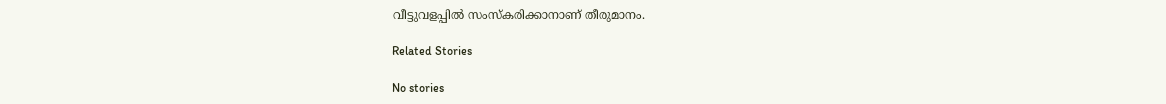വീട്ടുവളപ്പിൽ സംസ്കരിക്കാനാണ് തീരുമാനം.

Related Stories

No stories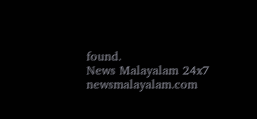found.
News Malayalam 24x7
newsmalayalam.com